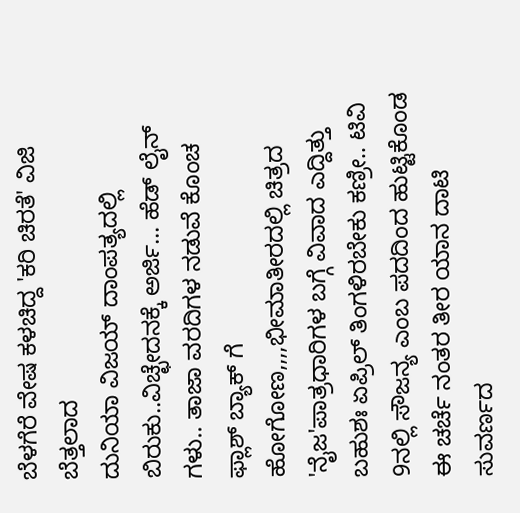ಬೆಳಗೆರೆ ವೇಷ ಕಳಚಿದ್ದ 'ಕರಿ ಚಿರತೆ' ವಿಜಿ ಬೆತ್ತಲಾದ
ದುನಿಯಾ ವಿಜಯ್ ದಾಂಪತ್ಯದಲ್ಲಿ ಬಿರುಕು..ವಿಚ್ಛೇದನಕ್ಕೆ ಅರ್ಜಿ... ಹೆಡ್ ಲೈನ್ ಗಳು.. ತಾಜಾ ವರದಿಗಳ ನಡುವೆ ಕೊಂಚ ಫ್ಲಾಶ್ ಬ್ಯಾಕ್ ಗೆ ಹೋಗೋಣ,,,,ಭೀಮಾತೀರದಲ್ಲಿ ಚಿತ್ರದ 'ನೈಜ'ಪಾತ್ರಧಾರಿಗಳ ಬಗ್ಗೆ ವಿವಾದ ಎದ್ದಿತ್ತು
ಬಹುಶಃ ಏಪ್ರಿಲ್ ತಿಂಗಳಿರಬೇಕು ಕಣ್ರೀ.. ಟಿವಿ 9ನಲ್ಲಿ ಸೌಜನ್ಯ ಎಂಬ ಪದದಿಂದ ಹುಟ್ಟಿಕೊಂಡ ಈ ಚರ್ಚೆ ನಂತರ ತೀರ ಯಾನ ದಾಟಿ ಸುವರ್ಣದ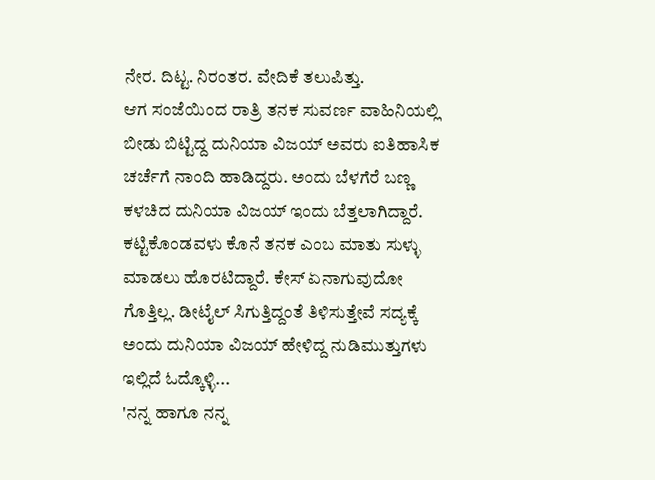ನೇರ. ದಿಟ್ಟ. ನಿರಂತರ. ವೇದಿಕೆ ತಲುಪಿತ್ತು.
ಆಗ ಸಂಜೆಯಿಂದ ರಾತ್ರಿ ತನಕ ಸುವರ್ಣ ವಾಹಿನಿಯಲ್ಲಿ ಬೀಡು ಬಿಟ್ಟಿದ್ದ ದುನಿಯಾ ವಿಜಯ್ ಅವರು ಐತಿಹಾಸಿಕ ಚರ್ಚೆಗೆ ನಾಂದಿ ಹಾಡಿದ್ದರು. ಅಂದು ಬೆಳಗೆರೆ ಬಣ್ಣ ಕಳಚಿದ ದುನಿಯಾ ವಿಜಯ್ ಇಂದು ಬೆತ್ತಲಾಗಿದ್ದಾರೆ. ಕಟ್ಟಿಕೊಂಡವಳು ಕೊನೆ ತನಕ ಎಂಬ ಮಾತು ಸುಳ್ಳು ಮಾಡಲು ಹೊರಟಿದ್ದಾರೆ. ಕೇಸ್ ಏನಾಗುವುದೋ ಗೊತ್ತಿಲ್ಲ. ಡೀಟೈಲ್ ಸಿಗುತ್ತಿದ್ದಂತೆ ತಿಳಿಸುತ್ತೇವೆ ಸದ್ಯಕ್ಕೆ ಅಂದು ದುನಿಯಾ ವಿಜಯ್ ಹೇಳಿದ್ದ ನುಡಿಮುತ್ತುಗಳು ಇಲ್ಲಿದೆ ಓದ್ಕೊಳ್ಳಿ...
'ನನ್ನ ಹಾಗೂ ನನ್ನ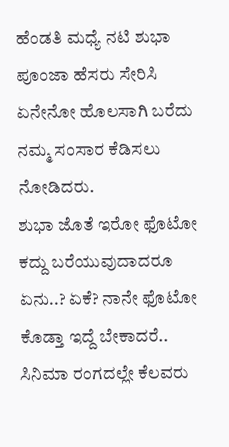ಹೆಂಡತಿ ಮಧ್ಯೆ ನಟಿ ಶುಭಾ ಪೂಂಜಾ ಹೆಸರು ಸೇರಿಸಿ ಏನೇನೋ ಹೊಲಸಾಗಿ ಬರೆದು ನಮ್ಮ ಸಂಸಾರ ಕೆಡಿಸಲು ನೋಡಿದರು.
ಶುಭಾ ಜೊತೆ ಇರೋ ಫೊಟೋ ಕದ್ದು ಬರೆಯುವುದಾದರೂ ಏನು..? ಏಕೆ? ನಾನೇ ಫೊಟೋ ಕೊಡ್ತಾ ಇದ್ದೆ ಬೇಕಾದರೆ.. ಸಿನಿಮಾ ರಂಗದಲ್ಲೇ ಕೆಲವರು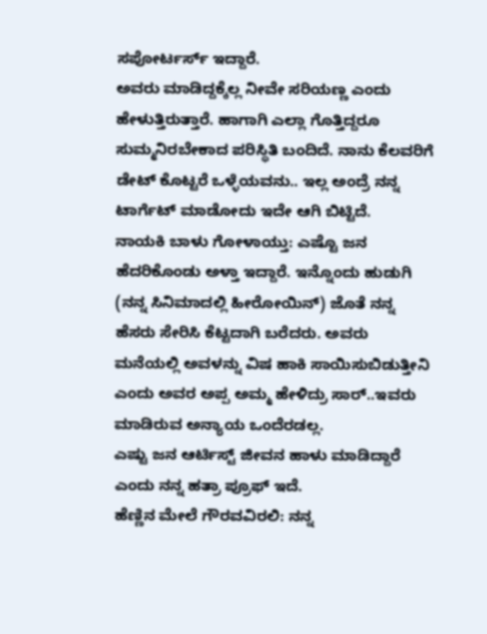ಸಪೋರ್ಟರ್ಸ್ ಇದ್ದಾರೆ.
ಅವರು ಮಾಡಿದ್ದಕ್ಕೆಲ್ಲ ನೀವೇ ಸರಿಯಣ್ಣ ಎಂದು ಹೇಳುತ್ತಿರುತ್ತಾರೆ. ಹಾಗಾಗಿ ಎಲ್ಲಾ ಗೊತ್ತಿದ್ದರೂ ಸುಮ್ಮನಿರಬೇಕಾದ ಪರಿಸ್ಥಿತಿ ಬಂದಿದೆ. ನಾನು ಕೆಲವರಿಗೆ ಡೇಟ್ ಕೊಟ್ಟರೆ ಒಳ್ಳೆಯವನು.. ಇಲ್ಲ ಅಂದ್ರೆ ನನ್ನ ಟಾರ್ಗೆಟ್ ಮಾಡೋದು ಇದೇ ಆಗಿ ಬಿಟ್ಟಿದೆ.
ನಾಯಕಿ ಬಾಳು ಗೋಳಾಯ್ತು: ಎಷ್ಟೊ ಜನ ಹೆದರಿಕೊಂಡು ಅಳ್ತಾ ಇದ್ದಾರೆ. ಇನ್ನೊಂದು ಹುಡುಗಿ (ನನ್ನ ಸಿನಿಮಾದಲ್ಲಿ ಹೀರೋಯಿನ್) ಜೊತೆ ನನ್ನ ಹೆಸರು ಸೇರಿಸಿ ಕೆಟ್ಟದಾಗಿ ಬರೆದರು. ಅವರು ಮನೆಯಲ್ಲಿ ಅವಳನ್ನು ವಿಷ ಹಾಕಿ ಸಾಯಿಸುಬಿಡುತ್ತೀನಿ ಎಂದು ಅವರ ಅಪ್ಪ ಅಮ್ಮ ಹೇಳಿದ್ರು ಸಾರ್..ಇವರು ಮಾಡಿರುವ ಅನ್ಯಾಯ ಒಂದೆರಡಲ್ಲ.
ಎಷ್ಟು ಜನ ಆರ್ಟಿಸ್ಟ್ ಜೀವನ ಹಾಳು ಮಾಡಿದ್ದಾರೆ ಎಂದು ನನ್ನ ಹತ್ರಾ ಪ್ರೂಫ್ ಇದೆ.
ಹೆಣ್ಣಿನ ಮೇಲೆ ಗೌರವವಿರಲಿ: ನನ್ನ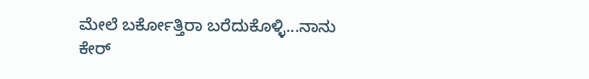ಮೇಲೆ ಬರ್ಕೋತ್ತಿರಾ ಬರೆದುಕೊಳ್ಳಿ...ನಾನು ಕೇರ್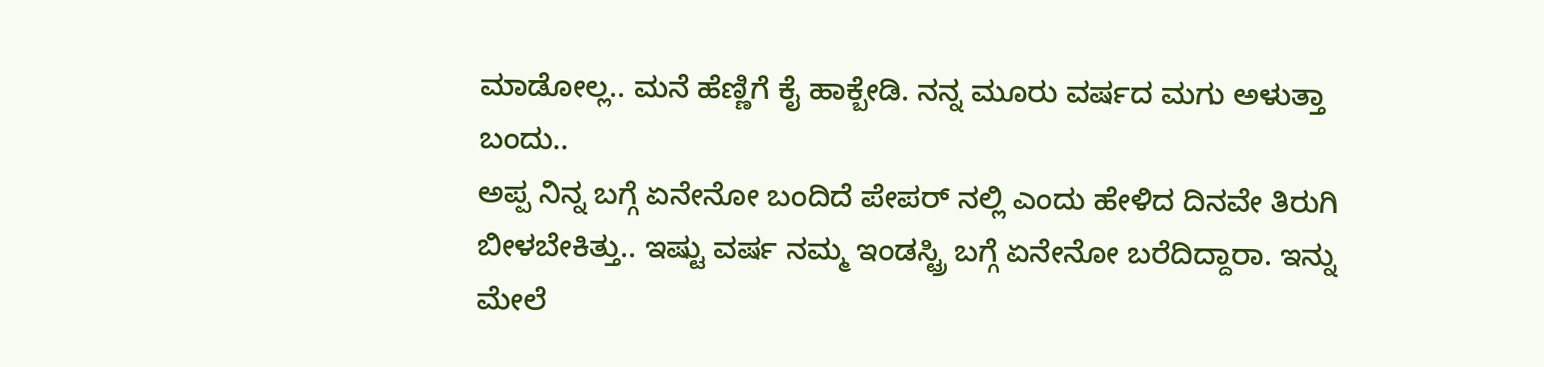ಮಾಡೋಲ್ಲ.. ಮನೆ ಹೆಣ್ಣಿಗೆ ಕೈ ಹಾಕ್ಬೇಡಿ. ನನ್ನ ಮೂರು ವರ್ಷದ ಮಗು ಅಳುತ್ತಾ ಬಂದು..
ಅಪ್ಪ ನಿನ್ನ ಬಗ್ಗೆ ಏನೇನೋ ಬಂದಿದೆ ಪೇಪರ್ ನಲ್ಲಿ ಎಂದು ಹೇಳಿದ ದಿನವೇ ತಿರುಗಿ ಬೀಳಬೇಕಿತ್ತು.. ಇಷ್ಟು ವರ್ಷ ನಮ್ಮ ಇಂಡಸ್ಟ್ರಿ ಬಗ್ಗೆ ಏನೇನೋ ಬರೆದಿದ್ದಾರಾ. ಇನ್ನು ಮೇಲೆ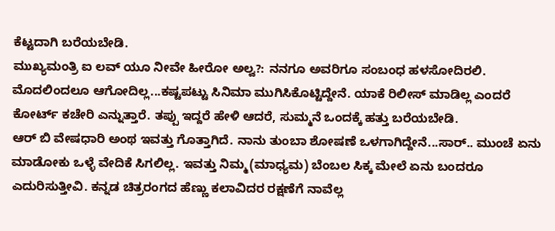ಕೆಟ್ಟದಾಗಿ ಬರೆಯಬೇಡಿ.
ಮುಖ್ಯಮಂತ್ರಿ ಐ ಲವ್ ಯೂ ನೀವೇ ಹೀರೋ ಅಲ್ವ?: ನನಗೂ ಅವರಿಗೂ ಸಂಬಂಧ ಹಳಸೋದಿರಲಿ. ಮೊದಲಿಂದಲೂ ಆಗೋದಿಲ್ಲ...ಕಷ್ಟಪಟ್ಟು ಸಿನಿಮಾ ಮುಗಿಸಿಕೊಟ್ಟಿದ್ದೇನೆ. ಯಾಕೆ ರಿಲೀಸ್ ಮಾಡಿಲ್ಲ ಎಂದರೆ ಕೋರ್ಟ್ ಕಚೇರಿ ಎನ್ನುತ್ತಾರೆ. ತಪ್ಪು ಇದ್ದರೆ ಹೇಳಿ ಆದರೆ, ಸುಮ್ಮನೆ ಒಂದಕ್ಕೆ ಹತ್ತು ಬರೆಯಬೇಡಿ.
ಆರ್ ಬಿ ವೇಷಧಾರಿ ಅಂಥ ಇವತ್ತು ಗೊತ್ತಾಗಿದೆ. ನಾನು ತುಂಬಾ ಶೋಷಣೆ ಒಳಗಾಗಿದ್ದೇನೆ...ಸಾರ್.. ಮುಂಚೆ ಏನು ಮಾಡೋಕು ಒಳ್ಳೆ ವೇದಿಕೆ ಸಿಗಲಿಲ್ಲ. ಇವತ್ತು ನಿಮ್ಮ(ಮಾಧ್ಯಮ) ಬೆಂಬಲ ಸಿಕ್ಕ ಮೇಲೆ ಏನು ಬಂದರೂ ಎದುರಿಸುತ್ತೀವಿ. ಕನ್ನಡ ಚಿತ್ರರಂಗದ ಹೆಣ್ಣು ಕಲಾವಿದರ ರಕ್ಷಣೆಗೆ ನಾವೆಲ್ಲ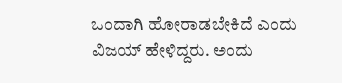ಒಂದಾಗಿ ಹೋರಾಡಬೇಕಿದೆ ಎಂದು ವಿಜಯ್ ಹೇಳಿದ್ದರು. ಅಂದು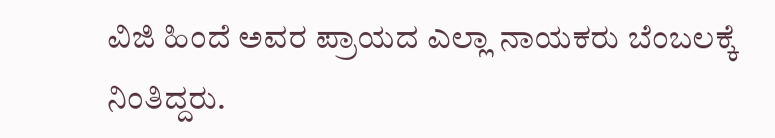ವಿಜಿ ಹಿಂದೆ ಅವರ ಪ್ರಾಯದ ಎಲ್ಲಾ ನಾಯಕರು ಬೆಂಬಲಕ್ಕೆ ನಿಂತಿದ್ದರು.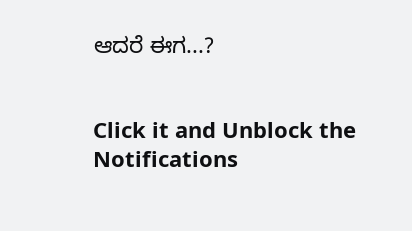ಆದರೆ ಈಗ...?


Click it and Unblock the Notifications